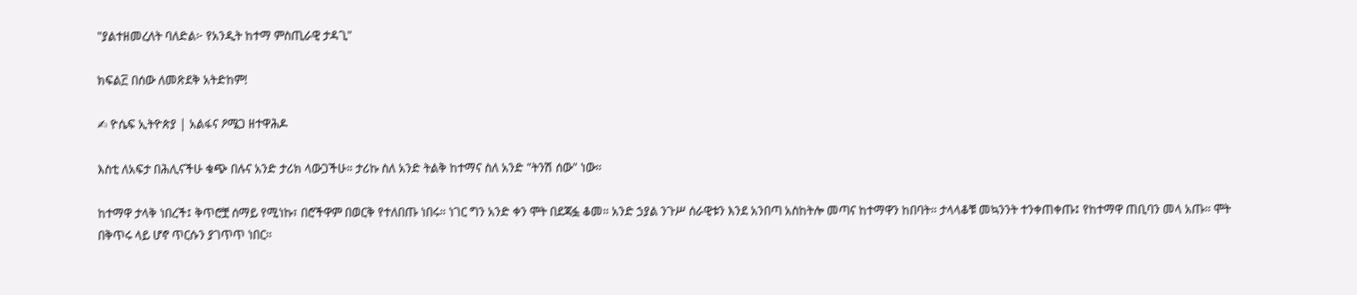"ያልተዘመረለት ባለድል፦ የአንዲት ከተማ ምስጢራዊ ታዳጊ"

ክፍል፫ በሰው ለመጽደቅ አትድከም!

✍ ዮሴፍ ኢትዮጵያ | አልፋና ዖሜጋ ዘተዋሕዶ

እስቲ ለአፍታ በሕሊናችሁ ቁጭ በሉና አንድ ታሪክ ላውጋችሁ። ታሪኩ ስለ አንድ ትልቅ ከተማና ስለ አንድ "ትንሽ ሰው" ነው።

ከተማዋ ታላቅ ነበረች፤ ቅጥሮቿ ሰማይ የሚነኩ፣ በሮችዋም በወርቅ የተለበጡ ነበሩ። ነገር ግን አንድ ቀን ሞት በደጃፏ ቆመ። አንድ ኃያል ንጉሥ ሰራዊቱን እንደ አንበጣ አስከትሎ መጣና ከተማዋን ከበባት። ታላላቆቹ መኳንንት ተንቀጠቀጡ፤ የከተማዋ ጠቢባን መላ አጡ። ሞት በቅጥሩ ላይ ሆኖ ጥርሱን ያገጥጥ ነበር።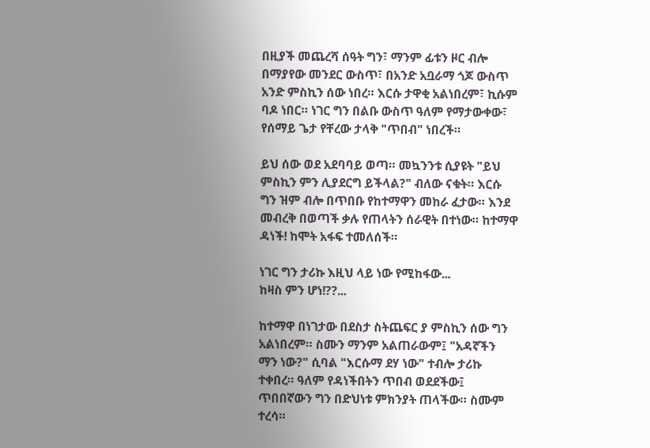በዚያች መጨረሻ ሰዓት ግን፣ ማንም ፊቱን ዞር ብሎ በማያየው መንደር ውስጥ፣ በአንድ አቧራማ ጎጆ ውስጥ አንድ ምስኪን ሰው ነበረ። እርሱ ታዋቂ አልነበረም፣ ኪሱም ባዶ ነበር። ነገር ግን በልቡ ውስጥ ዓለም የማታውቀው፣ የሰማይ ጌታ የቸረው ታላቅ "ጥበብ" ነበረች።

ይህ ሰው ወደ አደባባይ ወጣ። መኳንንቱ ሲያዩት "ይህ ምስኪን ምን ሊያደርግ ይችላል?" ብለው ናቁት። እርሱ ግን ዝም ብሎ በጥበቡ የከተማዋን መከራ ፈታው። እንደ መብረቅ በወጣች ቃሉ የጠላትን ሰራዊት በተነው። ከተማዋ ዳነች! ከሞት አፋፍ ተመለሰች።

ነገር ግን ታሪኩ እዚህ ላይ ነው የሚከፋው...
ከዛስ ምን ሆነ!??...

ከተማዋ በነገታው በደስታ ስትጨፍር ያ ምስኪን ሰው ግን አልነበረም። ስሙን ማንም አልጠራውም፤ "አዳኛችን ማን ነው?" ሲባል "እርሱማ ደሃ ነው" ተብሎ ታሪኩ ተቀበረ። ዓለም የዳነችበትን ጥበብ ወደደችው፤ ጥበበኛውን ግን በድህነቱ ምክንያት ጠላችው። ስሙም ተረሳ።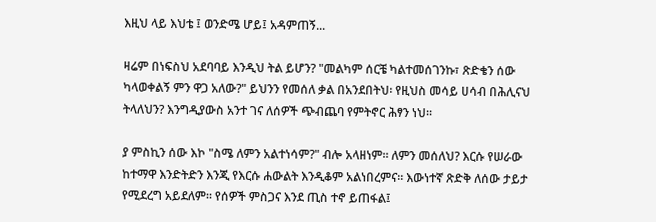እዚህ ላይ እህቴ ፤ ወንድሜ ሆይ፤ አዳምጠኝ...

ዛሬም በነፍስህ አደባባይ እንዲህ ትል ይሆን? "መልካም ሰርቼ ካልተመሰገንኩ፣ ጽድቄን ሰው ካላወቀልኝ ምን ዋጋ አለው?" ይህንን የመሰለ ቃል በአንደበትህ፡ የዚህስ መሳይ ሀሳብ በሕሊናህ ትላለህን? እንግዲያውስ አንተ ገና ለሰዎች ጭብጨባ የምትኖር ሕፃን ነህ።

ያ ምስኪን ሰው እኮ "ስሜ ለምን አልተነሳም?" ብሎ አላዘነም። ለምን መሰለህ? እርሱ የሠራው ከተማዋ እንድትድን እንጂ የእርሱ ሐውልት እንዲቆም አልነበረምና። እውነተኛ ጽድቅ ለሰው ታይታ የሚደረግ አይደለም። የሰዎች ምስጋና እንደ ጢስ ተኖ ይጠፋል፤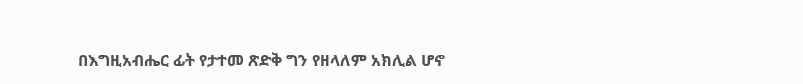በእግዚአብሔር ፊት የታተመ ጽድቅ ግን የዘላለም አክሊል ሆኖ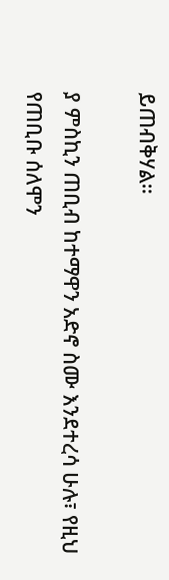ይጠብቅሃል።

ያ ምስኪን ጠቢብ ከተማዋን አድኖ ስሙ እንደተረሳ ሁሉ፣ የዚህ የጠቢቡ ሰለሞን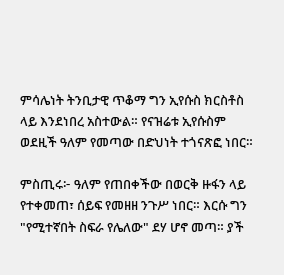ምሳሌነት ትንቢታዊ ጥቆማ ግን ኢየሱስ ክርስቶስ ላይ እንደነበረ አስተውል። የናዝሬቱ ኢየሱስም ወደዚች ዓለም የመጣው በድህነት ተጎናጽፎ ነበር።

ምስጢሩ፦ ዓለም የጠበቀችው በወርቅ ዙፋን ላይ የተቀመጠ፣ ሰይፍ የመዘዘ ንጉሥ ነበር። እርሱ ግን "የሚተኛበት ስፍራ የሌለው" ደሃ ሆኖ መጣ። ያች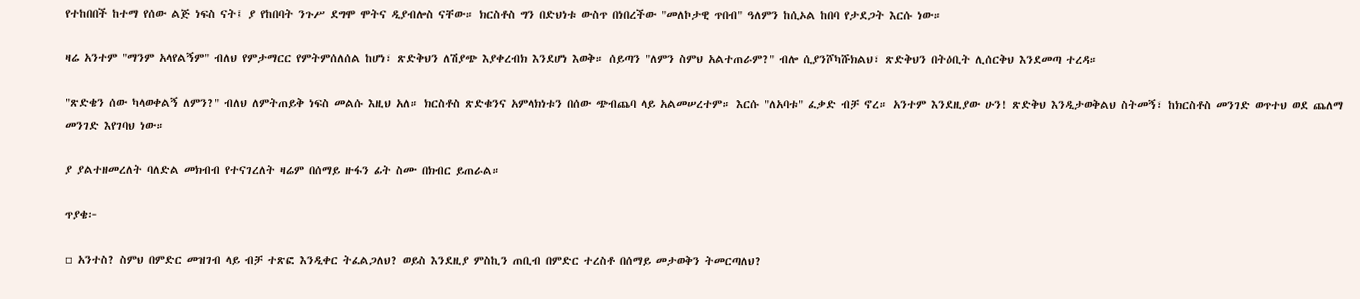የተከበበች ከተማ የሰው ልጅ ነፍስ ናት፤ ያ የከበባት ንጉሥ ደግሞ ሞትና ዲያብሎስ ናቸው። ክርስቶስ ግን በድህነቱ ውስጥ በነበረችው "መለኮታዊ ጥበብ" ዓለምን ከሲኦል ከበባ የታደጋት እርሱ ነው።

ዛሬ አንተም "ማንም አላየልኝም" ብለህ የምታማርር የምትምሰለሰል ከሆነ፣ ጽድቅህን ለሽያጭ እያቀረብክ እንደሆነ እወቅ። ሰይጣን "ለምን ስምህ አልተጠራም?" ብሎ ሲያንሾካሹክልህ፣ ጽድቅህን በትዕቢት ሊሰርቅህ እንደመጣ ተረዳ።

"ጽድቄን ሰው ካላወቀልኝ ለምን?" ብለህ ለምትጠይቅ ነፍስ መልሱ እዚህ አለ። ክርስቶስ ጽድቁንና አምላክነቱን በሰው ጭብጨባ ላይ አልመሠረተም። እርሱ "ለአባቱ" ፈቃድ ብቻ ኖረ። አንተም እንደዚያው ሁን! ጽድቅህ እንዲታወቅልህ ስትመኝ፣ ከክርስቶስ መንገድ ወጥተህ ወደ ጨለማ መንገድ እየገባህ ነው።

ያ ያልተዘመረለት ባለድል መክብብ የተናገረለት ዛሬም በሰማይ ዙፋን ፊት ስሙ በክብር ይጠራል።

ጥያቄ፦

▫ አንተስ? ስምህ በምድር መዝገብ ላይ ብቻ ተጽፎ እንዲቀር ትፈልጋለህ? ወይስ እንደዚያ ምስኪን ጠቢብ በምድር ተረስቶ በሰማይ መታወቅን ትመርጣለህ?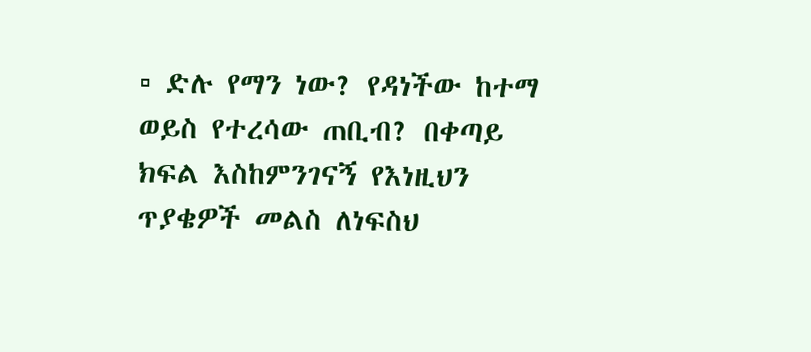▫ ድሉ የማን ነው? የዳነችው ከተማ ወይስ የተረሳው ጠቢብ? በቀጣይ ክፍል እስከምንገናኝ የእነዚህን ጥያቄዎች መልስ ለነፍስህ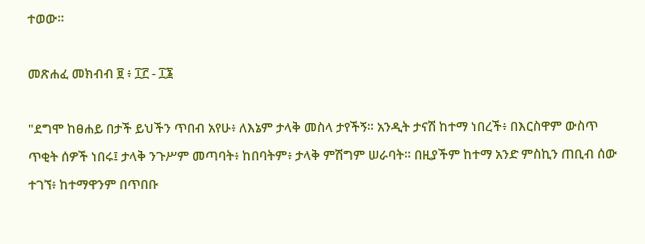ተወው።

መጽሐፈ መክብብ ፱ ፥ ፲፫ - ፲፮

"ደግሞ ከፀሐይ በታች ይህችን ጥበብ አየሁ፥ ለእኔም ታላቅ መስላ ታየችኝ። አንዲት ታናሽ ከተማ ነበረች፥ በእርስዋም ውስጥ ጥቂት ሰዎች ነበሩ፤ ታላቅ ንጉሥም መጣባት፥ ከበባትም፥ ታላቅ ምሽግም ሠራባት። በዚያችም ከተማ አንድ ምስኪን ጠቢብ ሰው ተገኘ፥ ከተማዋንም በጥበቡ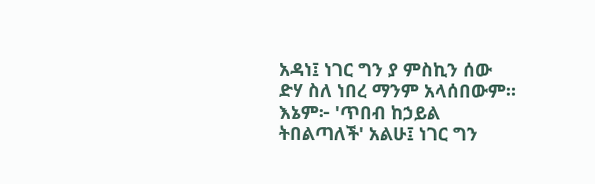አዳነ፤ ነገር ግን ያ ምስኪን ሰው ድሃ ስለ ነበረ ማንም አላሰበውም። እኔም፦ 'ጥበብ ከኃይል ትበልጣለች' አልሁ፤ ነገር ግን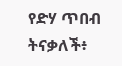የድሃ ጥበብ ትናቃለች፥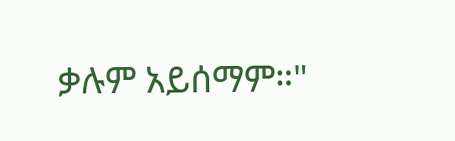ቃሉም አይሰማም።"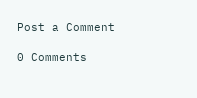Post a Comment

0 Comments